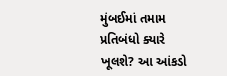મુંબઈમાં તમામ પ્રતિબંધો ક્યારે ખૂલશે? આ આંકડો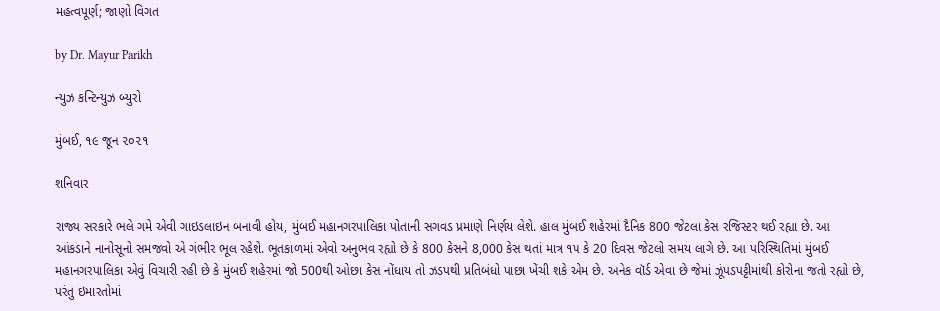મહત્વપૂર્ણ; જાણો વિગત

by Dr. Mayur Parikh

ન્યુઝ કન્ટિન્યુઝ બ્યુરો

મુંબઈ, ૧૯ જૂન ૨૦૨૧

શનિવાર

રાજ્ય સરકારે ભલે ગમે એવી ગાઇડલાઇન બનાવી હોય, મુંબઈ મહાનગરપાલિકા પોતાની સગવડ પ્રમાણે નિર્ણય લેશે. હાલ મુંબઈ શહેરમાં દૈનિક 800 જેટલા કેસ રજિસ્ટર થઈ રહ્યા છે. આ આંકડાને નાનોસૂનો સમજવો એ ગંભીર ભૂલ રહેશે. ભૂતકાળમાં એવો અનુભવ રહ્યો છે કે 800 કેસને 8,000 કેસ થતાં માત્ર ૧૫ કે 20 દિવસ જેટલો સમય લાગે છે. આ પરિસ્થિતિમાં મુંબઈ મહાનગરપાલિકા એવું વિચારી રહી છે કે મુંબઈ શહેરમાં જો 500થી ઓછા કેસ નોંધાય તો ઝડપથી પ્રતિબંધો પાછા ખેંચી શકે એમ છે. અનેક વૉર્ડ એવા છે જેમાં ઝૂંપડપટ્ટીમાંથી કોરોના જતો રહ્યો છે, પરંતુ ઇમારતોમાં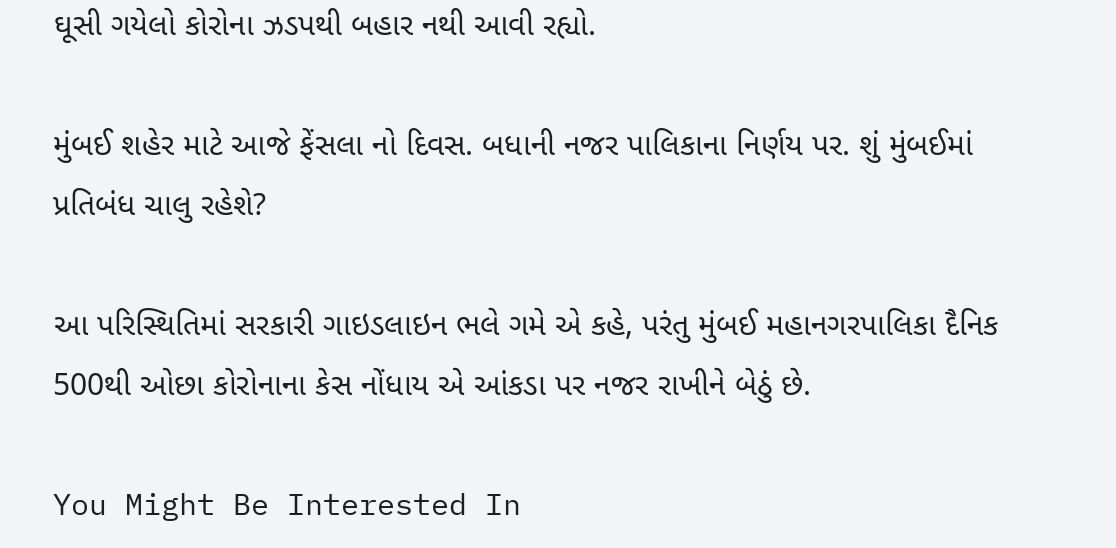ઘૂસી ગયેલો કોરોના ઝડપથી બહાર નથી આવી રહ્યો.

મુંબઈ શહેર માટે આજે ફેંસલા નો દિવસ. બધાની નજર પાલિકાના નિર્ણય પર. શું મુંબઈમાં પ્રતિબંધ ચાલુ રહેશે?

આ પરિસ્થિતિમાં સરકારી ગાઇડલાઇન ભલે ગમે એ કહે, પરંતુ મુંબઈ મહાનગરપાલિકા દૈનિક 500થી ઓછા કોરોનાના કેસ નોંધાય એ આંકડા પર નજર રાખીને બેઠું છે.

You Might Be Interested In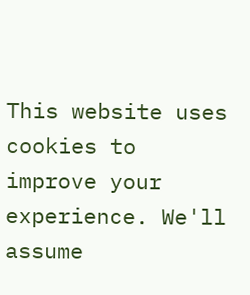This website uses cookies to improve your experience. We'll assume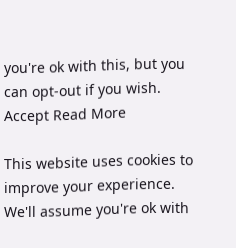you're ok with this, but you can opt-out if you wish. Accept Read More

This website uses cookies to improve your experience. We'll assume you're ok with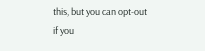this, but you can opt-out if you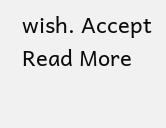wish. Accept Read More